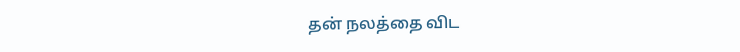தன் நலத்தை விட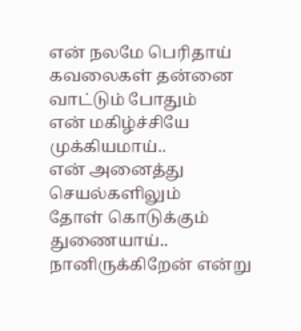என் நலமே பெரிதாய்
கவலைகள் தன்னை வாட்டும் போதும்
என் மகிழ்ச்சியே முக்கியமாய்..
என் அனைத்து செயல்களிலும்
தோள் கொடுக்கும் துணையாய்..
நானிருக்கிறேன் என்று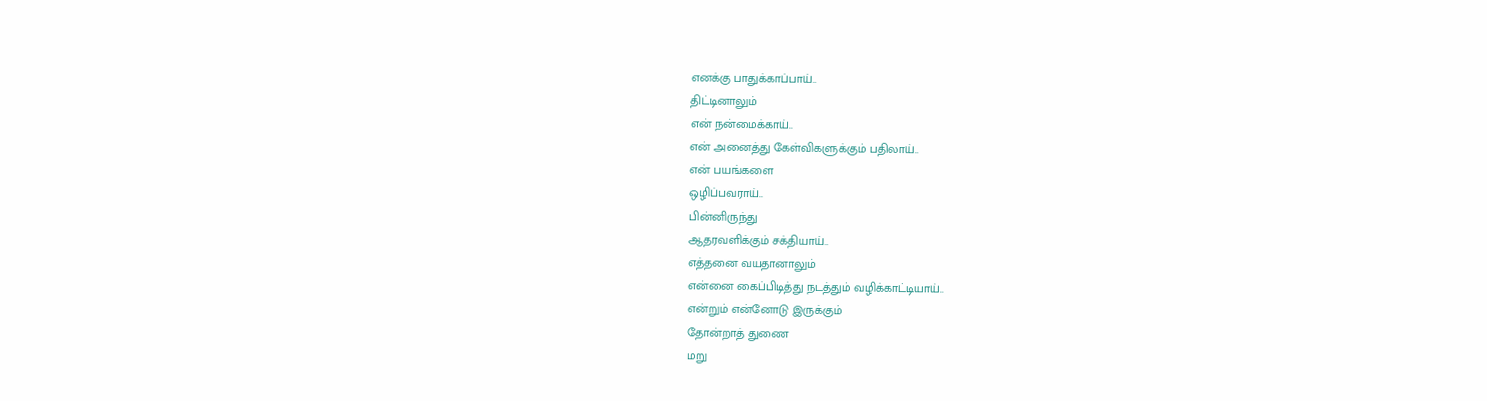எனக்கு பாதுக்காப்பாய்..
திட்டினாலும்
என் நன்மைக்காய்..
என் அனைத்து கேள்விகளுக்கும் பதிலாய்..
என் பயங்களை
ஒழிப்பவராய்..
பின்னிருந்து
ஆதரவளிக்கும் சக்தியாய்..
எத்தனை வயதானாலும்
என்னை கைப்பிடித்து நடத்தும் வழிக்காட்டியாய்..
என்றும் என்னோடு இருக்கும்
தோன்றாத் துணை
மறு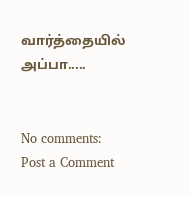வார்த்தையில்
அப்பா.....


No comments:
Post a Comment